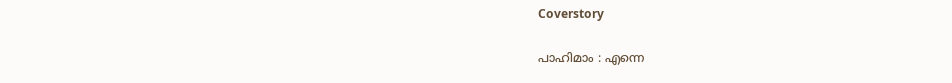Coverstory

പാഹിമാം : എന്നെ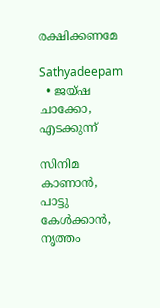രക്ഷിക്കണമേ

Sathyadeepam
  • ജയ്ഷ ചാക്കോ, എടക്കുന്ന്

സിനിമ കാണാൻ, പാട്ടു കേൾക്കാൻ, നൃത്തം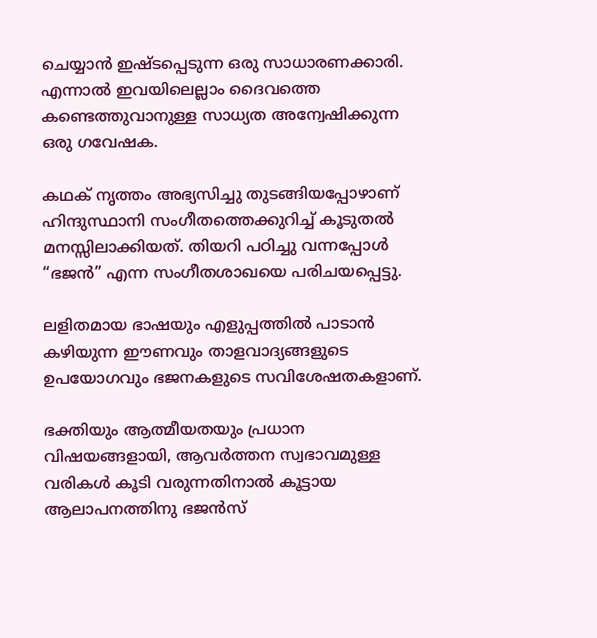ചെയ്യാൻ ഇഷ്ടപ്പെടുന്ന ഒരു സാധാരണക്കാരി. എന്നാൽ ഇവയിലെല്ലാം ദൈവത്തെ കണ്ടെത്തുവാനുള്ള സാധ്യത അന്വേഷിക്കുന്ന ഒരു ഗവേഷക.

കഥക് നൃത്തം അഭ്യസിച്ചു തുടങ്ങിയപ്പോഴാണ് ഹിന്ദുസ്ഥാനി സംഗീതത്തെക്കുറിച്ച് കൂടുതൽ മനസ്സിലാക്കിയത്. തിയറി പഠിച്ചു വന്നപ്പോൾ “ഭജൻ” എന്ന സംഗീതശാഖയെ പരിചയപ്പെട്ടു.

ലളിതമായ ഭാഷയും എളുപ്പത്തിൽ പാടാൻ കഴിയുന്ന ഈണവും താളവാദ്യങ്ങളുടെ ഉപയോഗവും ഭജനകളുടെ സവിശേഷതകളാണ്.

ഭക്തിയും ആത്മീയതയും പ്രധാന വിഷയങ്ങളായി, ആവർത്തന സ്വഭാവമുള്ള വരികൾ കൂടി വരുന്നതിനാൽ കൂട്ടായ ആലാപനത്തിനു ഭജൻസ്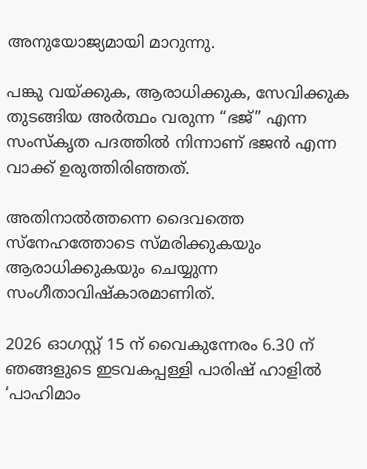അനുയോജ്യമായി മാറുന്നു.

പങ്കു വയ്ക്കുക, ആരാധിക്കുക, സേവിക്കുക തുടങ്ങിയ അർത്ഥം വരുന്ന “ഭജ്” എന്ന സംസ്കൃത പദത്തിൽ നിന്നാണ് ഭജൻ എന്ന വാക്ക് ഉരുത്തിരിഞ്ഞത്.

അതിനാൽത്തന്നെ ദൈവത്തെ സ്നേഹത്തോടെ സ്മരിക്കുകയും ആരാധിക്കുകയും ചെയ്യുന്ന സംഗീതാവിഷ്കാരമാണിത്.

2026 ഓഗസ്റ്റ് 15 ന് വൈകുന്നേരം 6.30 ന് ഞങ്ങളുടെ ഇടവകപ്പള്ളി പാരിഷ് ഹാളിൽ ‘പാഹിമാം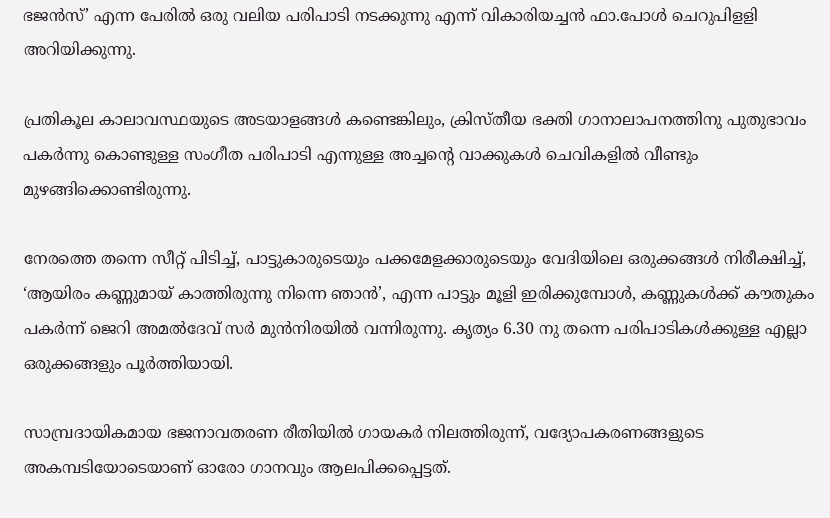ഭജൻസ്’ എന്ന പേരിൽ ഒരു വലിയ പരിപാടി നടക്കുന്നു എന്ന് വികാരിയച്ചൻ ഫാ.പോൾ ചെറുപിളളി അറിയിക്കുന്നു.

പ്രതികൂല കാലാവസ്ഥയുടെ അടയാളങ്ങൾ കണ്ടെങ്കിലും, ക്രിസ്തീയ ഭക്തി ഗാനാലാപനത്തിനു പുതുഭാവം പകർന്നു കൊണ്ടുള്ള സംഗീത പരിപാടി എന്നുള്ള അച്ചന്റെ വാക്കുകൾ ചെവികളിൽ വീണ്ടും മുഴങ്ങിക്കൊണ്ടിരുന്നു.

നേരത്തെ തന്നെ സീറ്റ് പിടിച്ച്, പാട്ടുകാരുടെയും പക്കമേളക്കാരുടെയും വേദിയിലെ ഒരുക്കങ്ങൾ നിരീക്ഷിച്ച്, ‘ആയിരം കണ്ണുമായ് കാത്തിരുന്നു നിന്നെ ഞാൻ’, എന്ന പാട്ടും മൂളി ഇരിക്കുമ്പോൾ, കണ്ണുകൾക്ക് കൗതുകം പകർന്ന് ജെറി അമൽദേവ് സർ മുൻനിരയിൽ വന്നിരുന്നു. കൃത്യം 6.30 നു തന്നെ പരിപാടികൾക്കുള്ള എല്ലാ ഒരുക്കങ്ങളും പൂർത്തിയായി.

സാമ്പ്രദായികമായ ഭജനാവതരണ രീതിയിൽ ഗായകർ നിലത്തിരുന്ന്, വദ്യോപകരണങ്ങളുടെ അകമ്പടിയോടെയാണ് ഓരോ ഗാനവും ആലപിക്കപ്പെട്ടത്.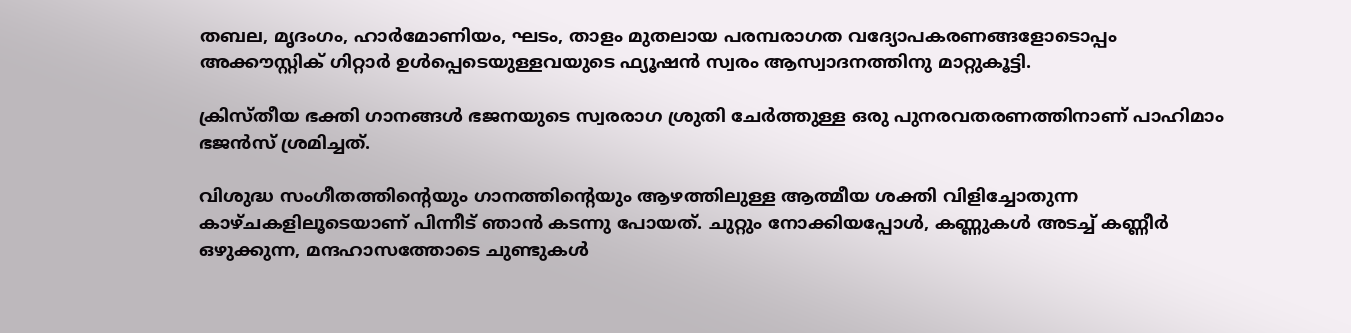തബല, മൃദംഗം, ഹാർമോണിയം, ഘടം, താളം മുതലായ പരമ്പരാഗത വദ്യോപകരണങ്ങളോടൊപ്പം അക്കൗസ്റ്റിക് ഗിറ്റാർ ഉൾപ്പെടെയുള്ളവയുടെ ഫ്യൂഷൻ സ്വരം ആസ്വാദനത്തിനു മാറ്റുകൂട്ടി.

ക്രിസ്തീയ ഭക്തി ഗാനങ്ങൾ ഭജനയുടെ സ്വരരാഗ ശ്രുതി ചേർത്തുള്ള ഒരു പുനരവതരണത്തിനാണ് പാഹിമാം ഭജൻസ് ശ്രമിച്ചത്.

വിശുദ്ധ സംഗീതത്തിന്റെയും ഗാനത്തിന്റെയും ആഴത്തിലുള്ള ആത്മീയ ശക്തി വിളിച്ചോതുന്ന കാഴ്ചകളിലൂടെയാണ് പിന്നീട് ഞാൻ കടന്നു പോയത്. ചുറ്റും നോക്കിയപ്പോൾ, കണ്ണുകൾ അടച്ച് കണ്ണീർ ഒഴുക്കുന്ന, മന്ദഹാസത്തോടെ ചുണ്ടുകൾ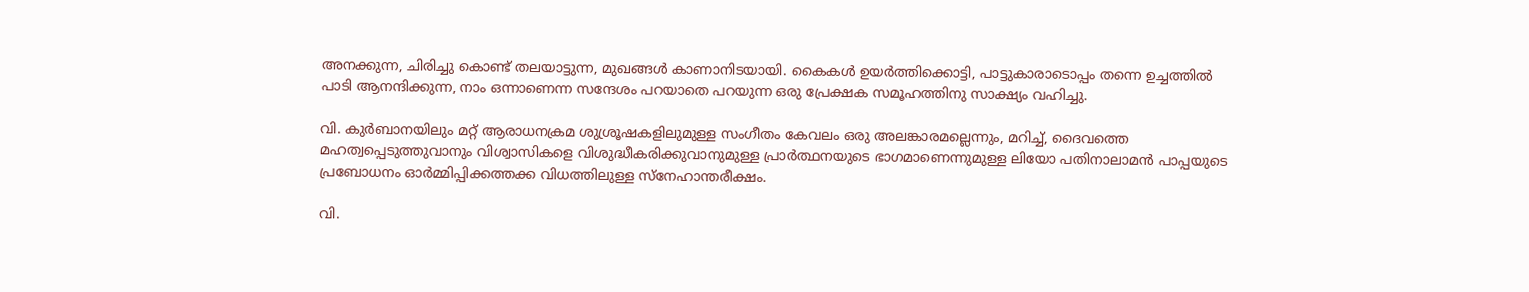അനക്കുന്ന, ചിരിച്ചു കൊണ്ട് തലയാട്ടുന്ന, മുഖങ്ങൾ കാണാനിടയായി. കൈകൾ ഉയർത്തിക്കൊട്ടി, പാട്ടുകാരാടൊപ്പം തന്നെ ഉച്ചത്തിൽ പാടി ആനന്ദിക്കുന്ന, നാം ഒന്നാണെന്ന സന്ദേശം പറയാതെ പറയുന്ന ഒരു പ്രേക്ഷക സമൂഹത്തിനു സാക്ഷ്യം വഹിച്ചു.

വി. കുർബാനയിലും മറ്റ് ആരാധനക്രമ ശുശ്രൂഷകളിലുമുള്ള സംഗീതം കേവലം ഒരു അലങ്കാരമല്ലെന്നും, മറിച്ച്, ദൈവത്തെ മഹത്വപ്പെടുത്തുവാനും വിശ്വാസികളെ വിശുദ്ധീകരിക്കുവാനുമുള്ള പ്രാർത്ഥനയുടെ ഭാഗമാണെന്നുമുള്ള ലിയോ പതിനാലാമൻ പാപ്പയുടെ പ്രബോധനം ഓർമ്മിപ്പിക്കത്തക്ക വിധത്തിലുള്ള സ്നേഹാന്തരീക്ഷം.

വി.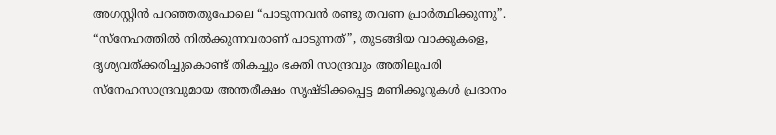അഗസ്റ്റിൻ പറഞ്ഞതുപോലെ “പാടുന്നവൻ രണ്ടു തവണ പ്രാർത്ഥിക്കുന്നു”. “സ്നേഹത്തിൽ നിൽക്കുന്നവരാണ് പാടുന്നത്”, തുടങ്ങിയ വാക്കുകളെ, ദൃശ്യവത്ക്കരിച്ചുകൊണ്ട് തികച്ചും ഭക്തി സാന്ദ്രവും അതിലുപരി സ്നേഹസാന്ദ്രവുമായ അന്തരീക്ഷം സൃഷ്ടിക്കപ്പെട്ട മണിക്കൂറുകൾ പ്രദാനം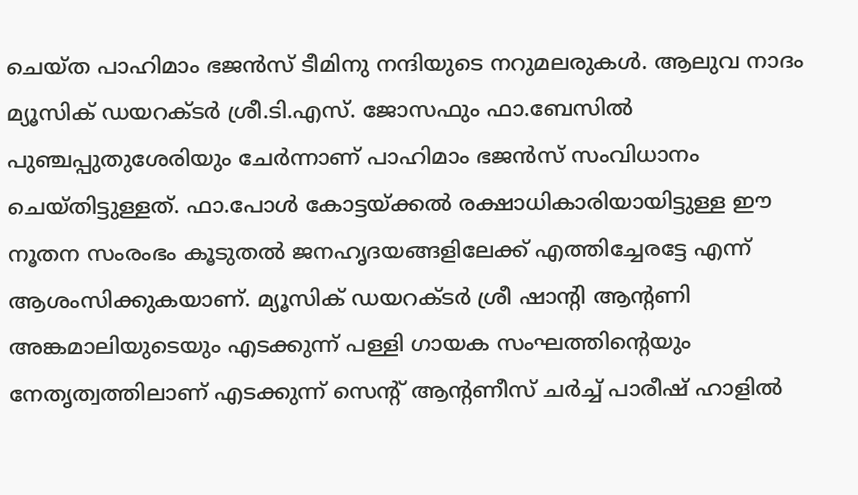ചെയ്ത പാഹിമാം ഭജൻസ് ടീമിനു നന്ദിയുടെ നറുമലരുകൾ. ആലുവ നാദം മ്യൂസിക് ഡയറക്ടർ ശ്രീ.ടി.എസ്. ജോസഫും ഫാ.ബേസിൽ പുഞ്ചപ്പുതുശേരിയും ചേർന്നാണ് പാഹിമാം ഭജൻസ് സംവിധാനം ചെയ്തിട്ടുള്ളത്. ഫാ.പോൾ കോട്ടയ്ക്കൽ രക്ഷാധികാരിയായിട്ടുള്ള ഈ നൂതന സംരംഭം കൂടുതൽ ജനഹൃദയങ്ങളിലേക്ക് എത്തിച്ചേരട്ടേ എന്ന് ആശംസിക്കുകയാണ്. മ്യൂസിക് ഡയറക്ടർ ശ്രീ ഷാന്റി ആന്റണി അങ്കമാലിയുടെയും എടക്കുന്ന് പള്ളി ഗായക സംഘത്തിന്റെയും നേതൃത്വത്തിലാണ് എടക്കുന്ന് സെന്റ് ആന്റണീസ് ചർച്ച് പാരീഷ് ഹാളിൽ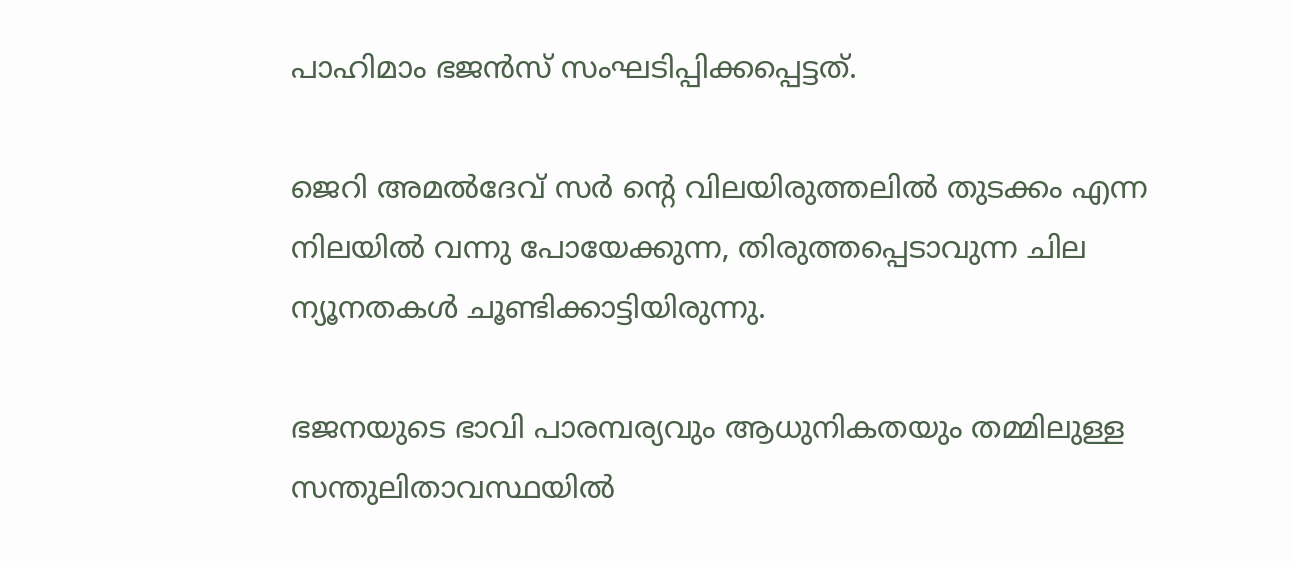പാഹിമാം ഭജൻസ് സംഘടിപ്പിക്കപ്പെട്ടത്.

ജെറി അമൽദേവ് സർ ന്റെ വിലയിരുത്തലിൽ തുടക്കം എന്ന നിലയിൽ വന്നു പോയേക്കുന്ന, തിരുത്തപ്പെടാവുന്ന ചില ന്യൂനതകൾ ചൂണ്ടിക്കാട്ടിയിരുന്നു.

ഭജനയുടെ ഭാവി പാരമ്പര്യവും ആധുനികതയും തമ്മിലുള്ള സന്തുലിതാവസ്ഥയിൽ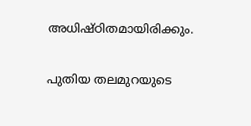അധിഷ്ഠിതമായിരിക്കും.

പുതിയ തലമുറയുടെ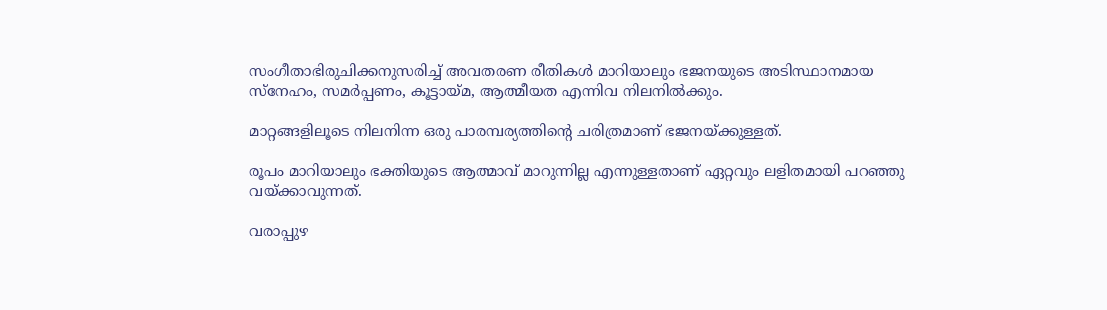സംഗീതാഭിരുചിക്കനുസരിച്ച് അവതരണ രീതികൾ മാറിയാലും ഭജനയുടെ അടിസ്ഥാനമായ സ്നേഹം, സമർപ്പണം, കൂട്ടായ്മ, ആത്മീയത എന്നിവ നിലനിൽക്കും.

മാറ്റങ്ങളിലൂടെ നിലനിന്ന ഒരു പാരമ്പര്യത്തിന്റെ ചരിത്രമാണ് ഭജനയ്ക്കുള്ളത്.

രൂപം മാറിയാലും ഭക്തിയുടെ ആത്മാവ് മാറുന്നില്ല എന്നുള്ളതാണ് ഏറ്റവും ലളിതമായി പറഞ്ഞു വയ്ക്കാവുന്നത്.

വരാപ്പുഴ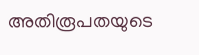അതിരൂപതയുടെ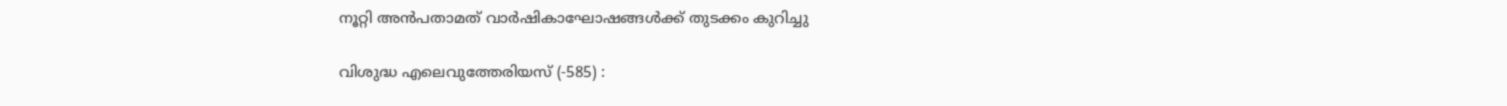നൂറ്റി അൻപതാമത് വാർഷികാഘോഷങ്ങൾക്ക് തുടക്കം കുറിച്ചു

വിശുദ്ധ എലെവുത്തേരിയസ് (-585) :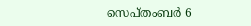സെപ്തംബര്‍ 6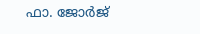ഫാ. ജോർജ്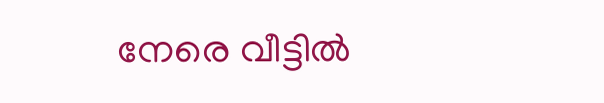നേരെ വീട്ടിൽ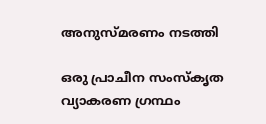അനുസ്‌മരണം നടത്തി

ഒരു പ്രാചീന സംസ്‌കൃത വ്യാകരണ ഗ്രന്ഥം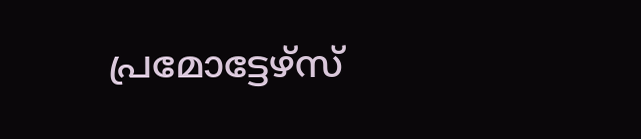പ്രമോട്ടേഴ്‌സ്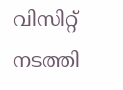വിസിറ്റ് നടത്തി